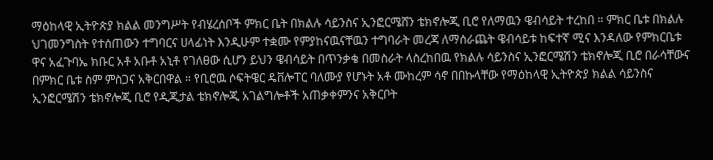ማዕከላዊ ኢትዮጵያ ክልል መንግሥት የብሄረሰቦች ምክር ቤት በክልሉ ሳይንስና ኢንፎርሜሸን ቴክኖሎጂ ቢሮ የለማዉን ዌብሳይት ተረከበ ። ምክር ቤቱ በክልሉ ህገመንግስት የተሰጠውን ተግባርና ሀላፊነት እንዲሁም ተቋሙ የምያከናዉናቸዉን ተግባራት መረጃ ለማሰራጨት ዌብሳይቱ ከፍተኛ ሚና እንዳለው የምክርቤቱ ዋና አፈጉባኤ ክቡር አቶ አቡቶ አኒቶ የገለፀው ሲሆን ይህን ዌብሳይት በጥንቃቄ በመስራት ላስረከበዉ የክልሉ ሳይንስና ኢንፎርሜሽን ቴክኖሎጂ ቢሮ በራሳቸውና በምክር ቤቱ ስም ምስጋና አቅርበዋል ። የቢሮዉ ሶፍትዌር ዴቨሎፐር ባለሙያ የሆኑት አቶ ሙከረም ሳኖ በበኩላቸው የማዕከላዊ ኢትዮጵያ ክልል ሳይንስና ኢንፎርሜሽን ቴክኖሎጂ ቢሮ የዲጂታል ቴክኖሎጂ አገልግሎቶች አጠቃቀምንና አቅርቦት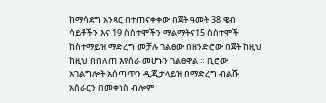ከማሳደግ አንጻር በተጠናቀቀው በጀት ዓመት 38 ዌብ ሳይቶችን እና 19 ስስተሞችን ማልማትና15 ስስተሞች ከስተማይዝ ማድረግ መቻሉ ገልፀው በዘንድሮው በጀት ከዚህ ከዚህ በበለጠ እየሰራ መሆኑን ገልፀዋል ። ቢሮው አገልግሎት አሰጣጥን ዲጂታላይዝ በማድረግ ብልሹ አሰራርን በመቀነስ ብሎም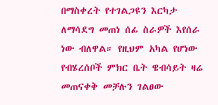በማስቀረት የተገልጋዩን እርካታ ለማሳደግ መጠነ ሰፊ ስራዎች እየሰራ ነው ብለዋል። የዚህም አካል የሆነው የብሄረሰቦች ምክር ቤት ዌብሳይት ዛሬ መጠናቀቅ መቻሉን ገልፀው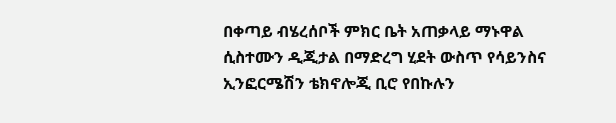በቀጣይ ብሄረሰቦች ምክር ቤት አጠቃላይ ማኑዋል ሲስተሙን ዲጂታል በማድረግ ሂደት ውስጥ የሳይንስና ኢንፎርሜሽን ቴክኖሎጂ ቢሮ የበኩሉን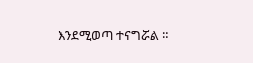እንደሚወጣ ተናግሯል ።